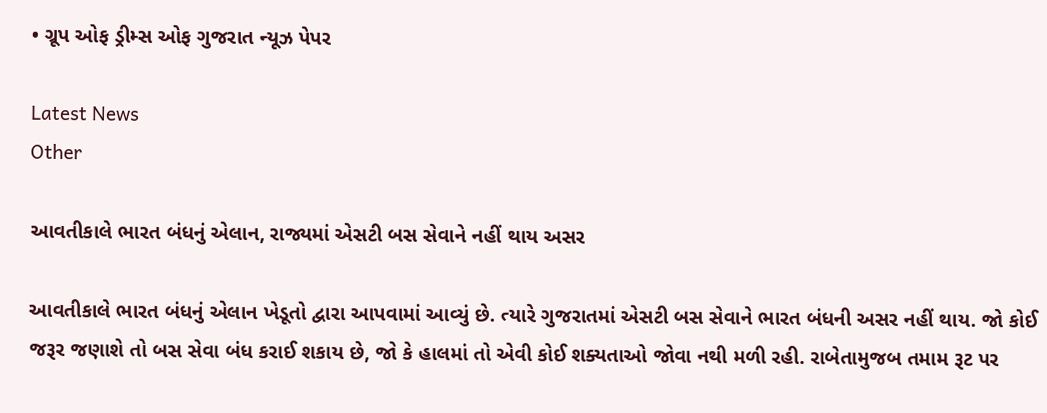• ગ્રૂપ ઓફ ડ્રીમ્સ ઓફ ગુજરાત ન્યૂઝ પેપર

Latest News
Other

આવતીકાલે ભારત બંધનું એલાન, રાજ્યમાં એસટી બસ સેવાને નહીં થાય અસર

આવતીકાલે ભારત બંધનું એલાન ખેડૂતો દ્વારા આપવામાં આવ્યું છે. ત્યારે ગુજરાતમાં એસટી બસ સેવાને ભારત બંધની અસર નહીં થાય. જો કોઈ જરૂર જણાશે તો બસ સેવા બંધ કરાઈ શકાય છે, જો કે હાલમાં તો એવી કોઈ શક્યતાઓ જોવા નથી મળી રહી. રાબેતામુજબ તમામ રૂટ પર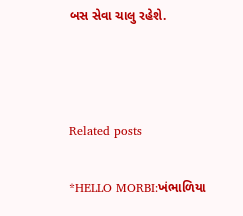બસ સેવા ચાલુ રહેશે.



Related posts

*HELLO MORBI:ખંભાળિયા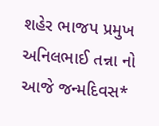શહેર ભાજપ પ્રમુખ અનિલભાઈ તન્ના નો આજે જન્મદિવસ*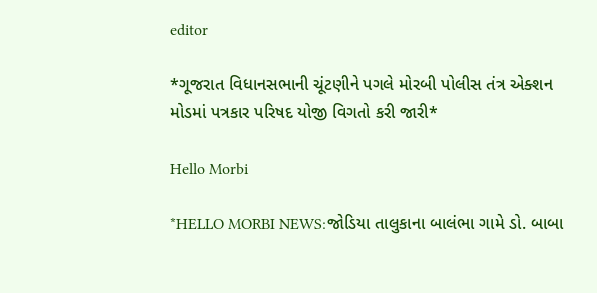editor

*ગૂજરાત વિધાનસભાની ચૂંટણીને પગલે મોરબી પોલીસ તંત્ર એક્શન મોડમાં પત્રકાર પરિષદ યોજી વિગતો કરી જારી*

Hello Morbi

*HELLO MORBI NEWS:જોડિયા તાલુકાના બાલંભા ગામે ડો. બાબા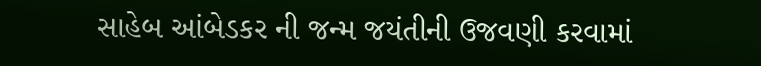સાહેબ આંબેડકર ની જન્મ જયંતીની ઉજવણી કરવામાં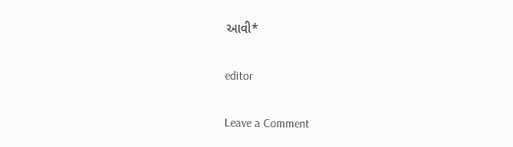આવી*

editor

Leave a Comment